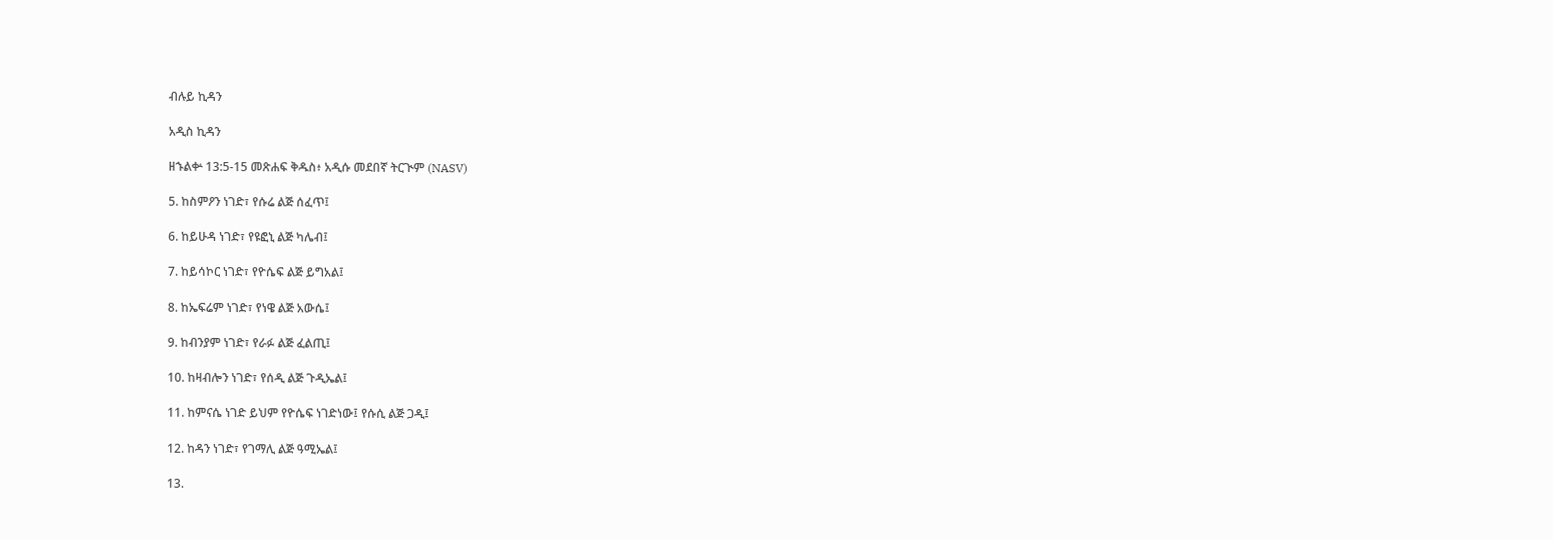ብሉይ ኪዳን

አዲስ ኪዳን

ዘኁልቍ 13:5-15 መጽሐፍ ቅዱስ፥ አዲሱ መደበኛ ትርጒም (NASV)

5. ከስምዖን ነገድ፣ የሱሬ ልጅ ሰፈጥ፤

6. ከይሁዳ ነገድ፣ የዩፎኒ ልጅ ካሌብ፤

7. ከይሳኮር ነገድ፣ የዮሴፍ ልጅ ይግአል፤

8. ከኤፍሬም ነገድ፣ የነዌ ልጅ አውሴ፤

9. ከብንያም ነገድ፣ የራፉ ልጅ ፈልጢ፤

10. ከዛብሎን ነገድ፣ የሰዲ ልጅ ጉዲኤል፤

11. ከምናሴ ነገድ ይህም የዮሴፍ ነገድነው፤ የሱሲ ልጅ ጋዲ፤

12. ከዳን ነገድ፣ የገማሊ ልጅ ዓሚኤል፤

13.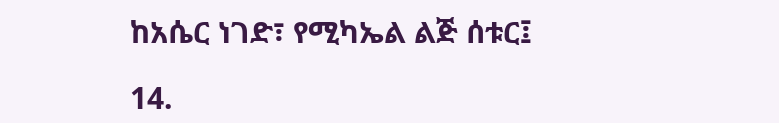ከአሴር ነገድ፣ የሚካኤል ልጅ ሰቱር፤

14.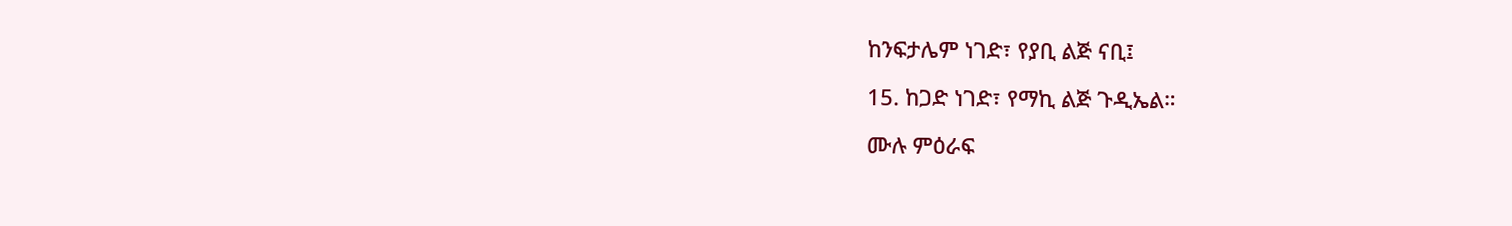ከንፍታሌም ነገድ፣ የያቢ ልጅ ናቢ፤

15. ከጋድ ነገድ፣ የማኪ ልጅ ጉዲኤል።

ሙሉ ምዕራፍ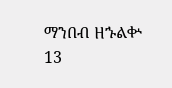ማንበብ ዘኁልቍ 13